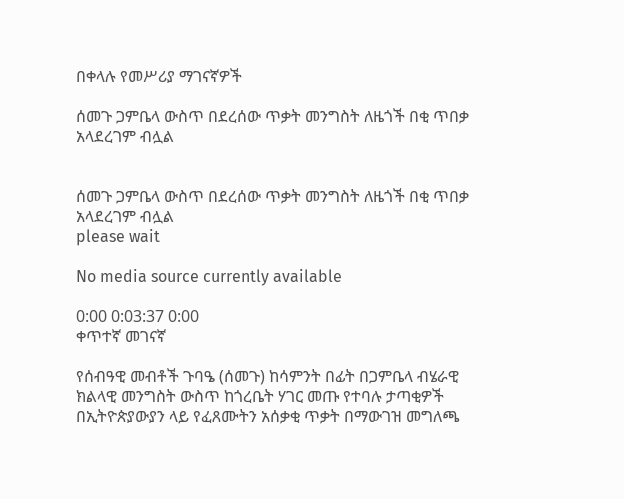በቀላሉ የመሥሪያ ማገናኛዎች

ሰመጉ ጋምቤላ ውስጥ በደረሰው ጥቃት መንግስት ለዜጎች በቂ ጥበቃ አላደረገም ብሏል


ሰመጉ ጋምቤላ ውስጥ በደረሰው ጥቃት መንግስት ለዜጎች በቂ ጥበቃ አላደረገም ብሏል
please wait

No media source currently available

0:00 0:03:37 0:00
ቀጥተኛ መገናኛ

የሰብዓዊ መብቶች ጉባዔ (ሰመጉ) ከሳምንት በፊት በጋምቤላ ብሄራዊ ክልላዊ መንግስት ውስጥ ከጎረቤት ሃገር መጡ የተባሉ ታጣቂዎች በኢትዮጵያውያን ላይ የፈጸሙትን አሰቃቂ ጥቃት በማውገዝ መግለጫ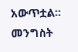አውጥቷል። መንግስት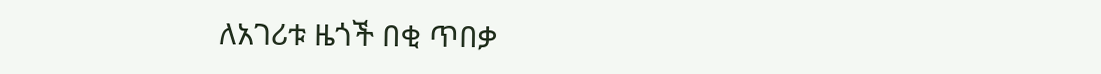ለአገሪቱ ዜጎች በቂ ጥበቃ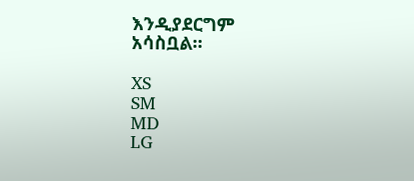እንዲያደርግም አሳስቧል።

XS
SM
MD
LG